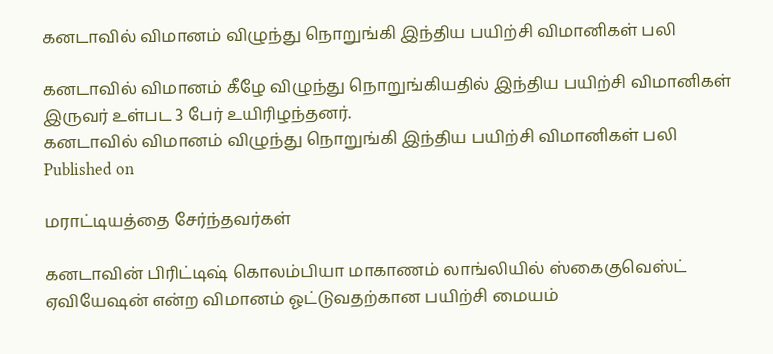கனடாவில் விமானம் விழுந்து நொறுங்கி இந்திய பயிற்சி விமானிகள் பலி

கனடாவில் விமானம் கீழே விழுந்து நொறுங்கியதில் இந்திய பயிற்சி விமானிகள் இருவர் உள்பட 3 பேர் உயிரிழந்தனர்.
கனடாவில் விமானம் விழுந்து நொறுங்கி இந்திய பயிற்சி விமானிகள் பலி
Published on

மராட்டியத்தை சேர்ந்தவர்கள்

கனடாவின் பிரிட்டிஷ் கொலம்பியா மாகாணம் லாங்லியில் ஸ்கைகுவெஸ்ட் ஏவியேஷன் என்ற விமானம் ஓட்டுவதற்கான பயிற்சி மையம்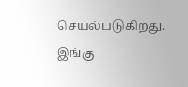செயல்படுகிறது. இங்கு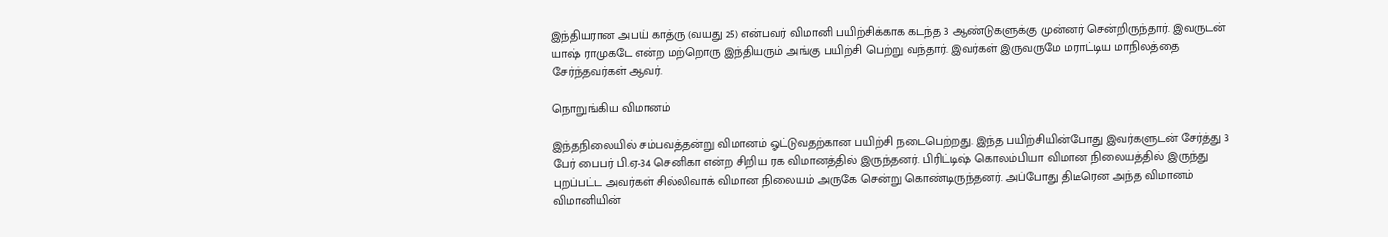இந்தியரான அபய் காத்ரு (வயது 25) என்பவர் விமானி பயிற்சிக்காக கடந்த 3 ஆண்டுகளுக்கு முன்னர் சென்றிருந்தார். இவருடன் யாஷ் ராமுகடே என்ற மற்றொரு இந்தியரும் அங்கு பயிற்சி பெற்று வந்தார். இவர்கள் இருவருமே மராட்டிய மாநிலத்தை சேர்ந்தவர்கள் ஆவர்.

நொறுங்கிய விமானம்

இந்தநிலையில் சம்பவத்தன்று விமானம் ஓட்டுவதற்கான பயிற்சி நடைபெற்றது. இந்த பயிற்சியின்போது இவர்களுடன் சேர்த்து 3 பேர் பைபர் பி.ஏ-34 செனிகா என்ற சிறிய ரக விமானத்தில் இருந்தனர். பிரிட்டிஷ் கொலம்பியா விமான நிலையத்தில் இருந்து புறப்பட்ட அவர்கள் சில்லிவாக் விமான நிலையம் அருகே சென்று கொண்டிருந்தனர். அப்போது திடீரென அந்த விமானம் விமானியின்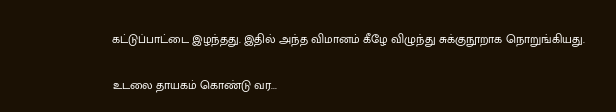கட்டுப்பாட்டை இழந்தது. இதில் அந்த விமானம் கீழே விழுந்து சுக்குநூறாக நொறுங்கியது.

உடலை தாயகம் கொண்டு வர...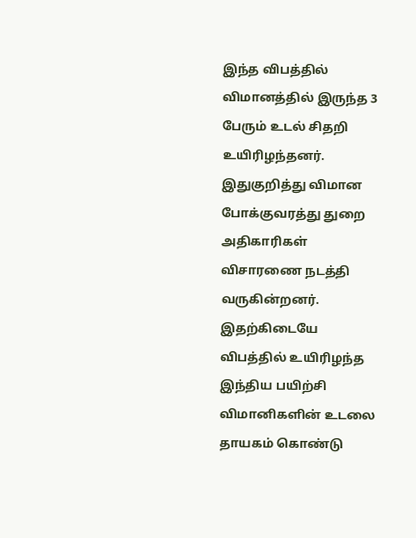இந்த விபத்தில் விமானத்தில் இருந்த 3 பேரும் உடல் சிதறி உயிரிழந்தனர். இதுகுறித்து விமான போக்குவரத்து துறை அதிகாரிகள் விசாரணை நடத்தி வருகின்றனர். இதற்கிடையே விபத்தில் உயிரிழந்த இந்திய பயிற்சி விமானிகளின் உடலை தாயகம் கொண்டு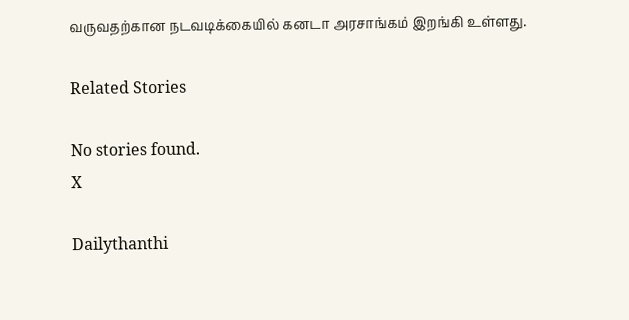வருவதற்கான நடவடிக்கையில் கனடா அரசாங்கம் இறங்கி உள்ளது.

Related Stories

No stories found.
X

Dailythanthi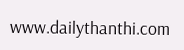www.dailythanthi.com